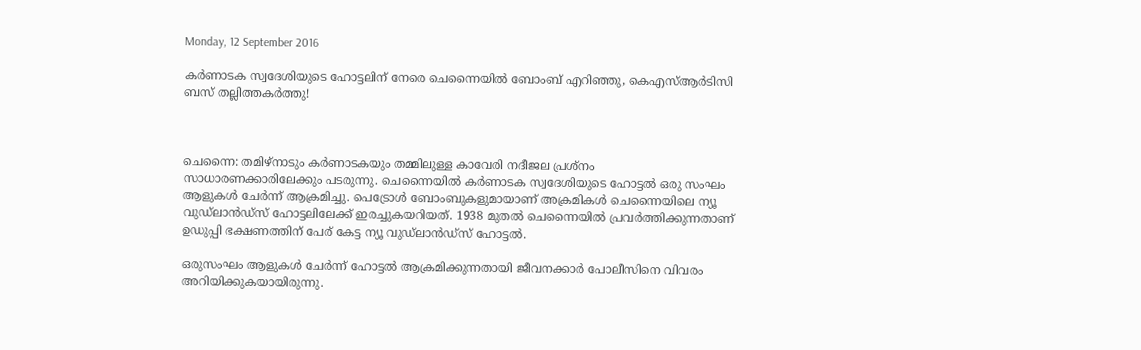Monday, 12 September 2016

കര്‍ണാടക സ്വദേശിയുടെ ഹോട്ടലിന് നേരെ ചെന്നൈയില്‍ ബോംബ് എറിഞ്ഞു, കെഎസ്‌ആര്‍ടിസി ബസ് തല്ലിത്തകര്‍ത്തു!



ചെന്നൈ: തമിഴ്നാടും കര്‍ണാടകയും തമ്മിലുള്ള കാവേരി നദീജല പ്രശ്നം സാധാരണക്കാരിലേക്കും പടരുന്നു. ചെന്നൈയില്‍ കര്‍ണാടക സ്വദേശിയുടെ ഹോട്ടല്‍ ഒരു സംഘം ആളുകള്‍ ചേര്‍ന്ന് ആക്രമിച്ചു. പെട്രോള്‍ ബോംബുകളുമായാണ് അക്രമികള്‍ ചെന്നൈയിലെ ന്യൂ വുഡ്ലാന്‍ഡ്സ് ഹോട്ടലിലേക്ക് ഇരച്ചുകയറിയത്. 1938 മുതല്‍ ചെന്നൈയില്‍ പ്രവര്‍ത്തിക്കുന്നതാണ് ഉഡുപ്പി ഭക്ഷണത്തിന് പേര് കേട്ട ന്യൂ വുഡ്ലാന്‍ഡ്സ് ഹോട്ടല്‍.

ഒരുസംഘം ആളുകള്‍ ചേര്‍ന്ന് ഹോട്ടല്‍ ആക്രമിക്കുന്നതായി ജീവനക്കാര്‍ പോലീസിനെ വിവരം അറിയിക്കുകയായിരുന്നു.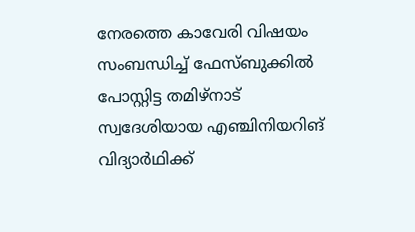നേരത്തെ കാവേരി വിഷയം സംബന്ധിച്ച്‌ ഫേസ്ബുക്കില്‍ പോസ്റ്റിട്ട തമിഴ്നാട് സ്വദേശിയായ എഞ്ചിനിയറിങ് വിദ്യാര്‍ഥിക്ക്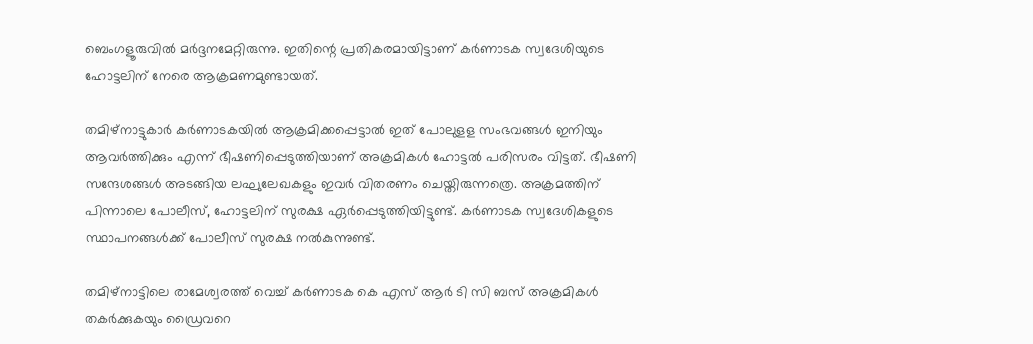ബെംഗളൂരുവില്‍ മര്‍ദ്ദനമേറ്റിരുന്നു. ഇതിന്റെ പ്രതികരമായിട്ടാണ് കര്‍ണാടക സ്വദേശിയുടെ ഹോട്ടലിന് നേരെ ആക്രമണമുണ്ടായത്.

തമിഴ്നാട്ടുകാര്‍ കര്‍ണാടകയില്‍ ആക്രമിക്കപ്പെട്ടാല്‍ ഇത് പോലുളള സംഭവങ്ങള്‍ ഇനിയും ആവര്‍ത്തിക്കും എന്ന് ഭീഷണിപ്പെടുത്തിയാണ് അക്രമികള്‍ ഹോട്ടല്‍ പരിസരം വിട്ടത്. ഭീഷണി സന്ദേശങ്ങള്‍ അടങ്ങിയ ലഘുലേഖകളും ഇവര്‍ വിതരണം ചെയ്തിരുന്നത്രെ. അക്രമത്തിന് പിന്നാലെ പോലീസ്, ഹോട്ടലിന് സുരക്ഷ ഏര്‍പ്പെടുത്തിയിട്ടുണ്ട്. കര്‍ണാടക സ്വദേശികളുടെ സ്ഥാപനങ്ങള്‍ക്ക് പോലീസ് സുരക്ഷ നല്‍കുന്നുണ്ട്.

തമിഴ്നാട്ടിലെ രാമേശ്വരത്ത് വെച്ച്‌ കര്‍ണാടക കെ എസ് ആര്‍ ടി സി ബസ് അക്രമികള്‍ തകര്‍ക്കുകയും ഡ്രൈവറെ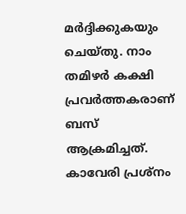മര്‍ദ്ദിക്കുകയും ചെയ്തു. നാം തമിഴര്‍ കക്ഷി പ്രവര്‍ത്തകരാണ് ബസ് ആക്രമിച്ചത്. കാവേരി പ്രശ്നം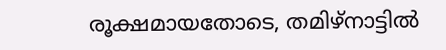രൂക്ഷമായതോടെ, തമിഴ്നാട്ടില്‍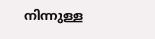നിന്നുള്ള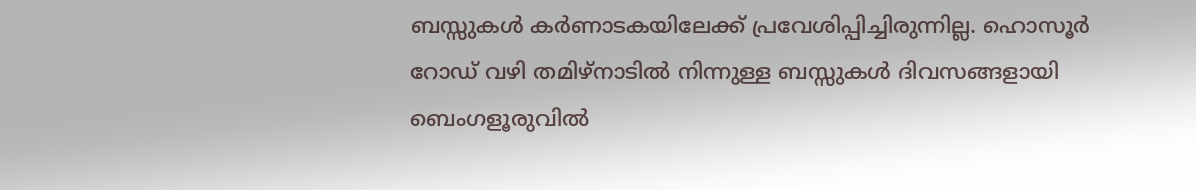ബസ്സുകള്‍ കര്‍ണാടകയിലേക്ക് പ്രവേശിപ്പിച്ചിരുന്നില്ല. ഹൊസൂര്‍ റോഡ് വഴി തമിഴ്നാടില്‍ നിന്നുള്ള ബസ്സുകള്‍ ദിവസങ്ങളായി ബെംഗളൂരുവില്‍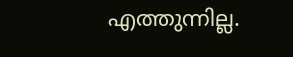എത്തുന്നില്ല.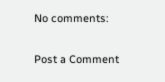No comments:

Post a Comment